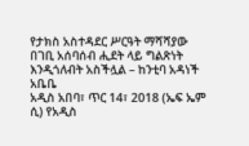የታክስ አስተዳደር ሥርዓት ማሻሻያው በገቢ አሰባሰብ ሒደት ላይ ግልጽነት እንዲጎለብት አስችሏል – ከንቲባ አዳነች አቤቤ
አዲስ አበባ፣ ጥር 14፣ 2018 (ኤፍ ኤም ሲ) የአዲስ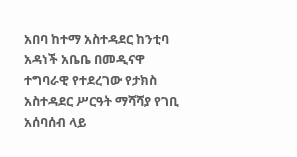አበባ ከተማ አስተዳደር ከንቲባ አዳነች አቤቤ በመዲናዋ ተግባራዊ የተደረገው የታክስ አስተዳደር ሥርዓት ማሻሻያ የገቢ አሰባሰብ ላይ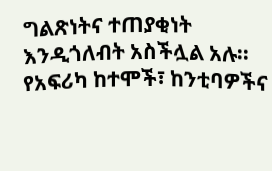ግልጽነትና ተጠያቂነት እንዲጎለብት አስችሏል አሉ፡፡
የአፍሪካ ከተሞች፣ ከንቲባዎችና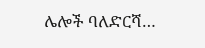ሌሎች ባለድርሻ…